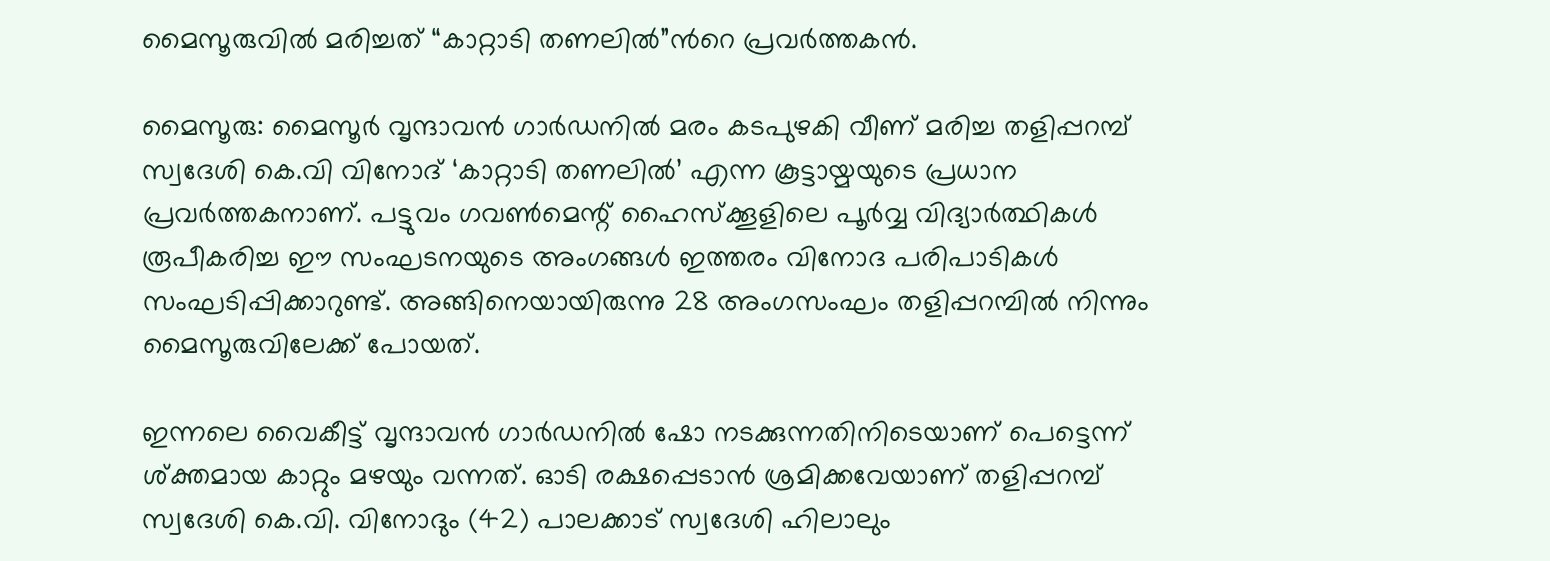മൈസൂരുവില്‍ മരിച്ചത് “കാറ്റാടി തണലില്‍”ന്‍റെ പ്രവര്‍ത്തകന്‍.

മൈസൂരു: മൈസൂർ വൃന്ദാവൻ ഗാർഡനിൽ മരം കടപുഴകി വീണ് മരിച്ച തളിപ്പറമ്പ് സ്വദേശി കെ.വി വിനോദ് ‘കാറ്റാടി തണലിൽ’ എന്ന കൂട്ടായ്മയുടെ പ്രധാന പ്രവർത്തകനാണ്. പട്ടുവം ഗവൺമെന്റ് ഹൈസ്‌ക്കൂളിലെ പൂർവ്വ വിദ്യാർത്ഥികൾ രൂപീകരിച്ച ഈ സംഘടനയുടെ അംഗങ്ങൾ ഇത്തരം വിനോദ പരിപാടികൾ സംഘടിപ്പിക്കാറുണ്ട്. അങ്ങിനെയായിരുന്നു 28 അംഗസംഘം തളിപ്പറമ്പിൽ നിന്നും മൈസൂരുവിലേക്ക് പോയത്.

ഇന്നലെ വൈകീട്ട് വൃന്ദാവൻ ഗാർഡനിൽ ഷോ നടക്കുന്നതിനിടെയാണ് പെട്ടെന്ന് ശ്ക്തമായ കാറ്റും മഴയും വന്നത്. ഓടി രക്ഷപ്പെടാൻ ശ്രമിക്കവേയാണ് തളിപ്പറമ്പ് സ്വദേശി കെ.വി. വിനോദും (42) പാലക്കാട് സ്വദേശി ഹിലാലും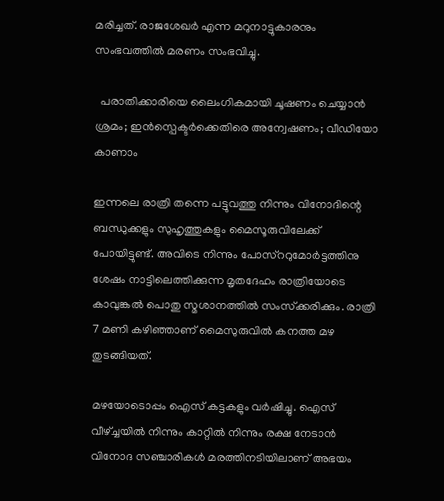മരിച്ചത്. രാജശേഖർ എന്ന മറുനാട്ടുകാരനും സംഭവത്തിൽ മരണം സംഭവിച്ചു.

  പരാതിക്കാരിയെ ലൈംഗികമായി ചൂഷണം ചെയ്യാൻ ശ്രമം; ഇൻസ്പെക്ടർക്കെതിരെ അന്വേഷണം; വീഡിയോ കാണാം

ഇന്നലെ രാത്രി തന്നെ പട്ടുവത്തു നിന്നും വിനോദിന്റെ ബന്ധുക്കളും സുഹൃത്തുകളും മൈസൂരുവിലേക്ക് പോയിട്ടുണ്ട്. അവിടെ നിന്നും പോസ്ററുമോർട്ടത്തിനു ശേഷം നാട്ടിലെത്തിക്കുന്ന മൃതദേഹം രാത്രിയോടെ കാവുങ്കൽ പൊതു സ്മശാനത്തിൽ സംസ്‌ക്കരിക്കും. രാത്രി 7 മണി കഴിഞ്ഞാണ് മൈസുരുവിൽ കനത്ത മഴ തുടങ്ങിയത്.

മഴയോടൊപ്പം ഐസ് കട്ടകളും വർഷിച്ചു. ഐസ് വീഴ്‌ച്ചയിൽ നിന്നും കാറ്റിൽ നിന്നും രക്ഷ നേടാൻ വിനോദ സഞ്ചാരികൾ മരത്തിനടിയിലാണ് അഭയം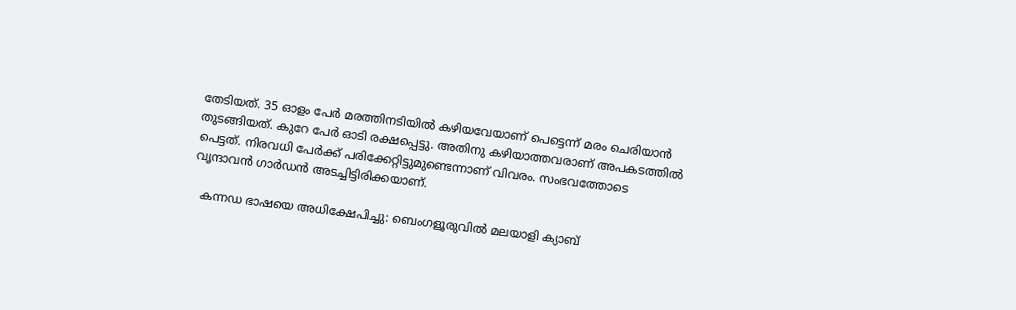തേടിയത്. 35 ഓളം പേർ മരത്തിനടിയിൽ കഴിയവേയാണ് പെട്ടെന്ന് മരം ചെരിയാൻ തുടങ്ങിയത്. കുറേ പേർ ഓടി രക്ഷപ്പെട്ടു. അതിനു കഴിയാത്തവരാണ് അപകടത്തിൽ പെട്ടത്. നിരവധി പേർക്ക് പരിക്കേറ്റിട്ടുമുണ്ടെന്നാണ് വിവരം. സംഭവത്തോടെ വൃന്ദാവൻ ഗാർഡൻ അടച്ചിട്ടിരിക്കയാണ്.

  കന്നഡ ഭാഷയെ അധിക്ഷേപിച്ചു: ബെംഗളൂരുവിൽ മലയാളി ക്യാബ്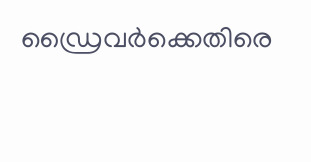ഡ്രൈവർക്കെതിരെ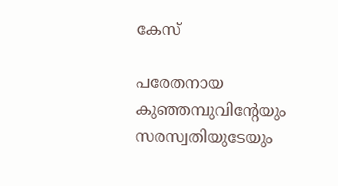കേസ്

പരേതനായ കുഞ്ഞമ്പുവിന്റേയും സരസ്വതിയുടേയും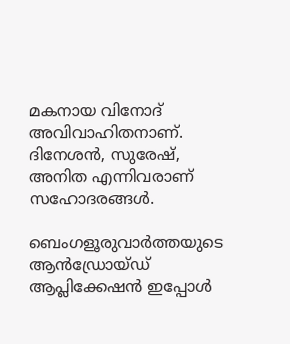മകനായ വിനോദ് അവിവാഹിതനാണ്. ദിനേശൻ, സുരേഷ്, അനിത എന്നിവരാണ് സഹോദരങ്ങൾ.

ബെംഗളൂരുവാർത്തയുടെ ആൻഡ്രോയ്ഡ് ആപ്ലിക്കേഷൻ ഇപ്പോൾ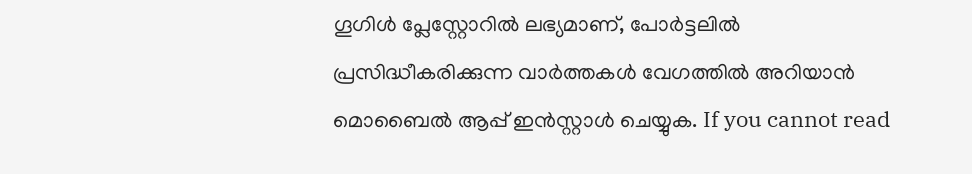ഗൂഗിൾ പ്ലേസ്റ്റോറിൽ ലഭ്യമാണ്, പോർട്ടലിൽ പ്രസിദ്ധീകരിക്കുന്ന വാർത്തകൾ വേഗത്തിൽ അറിയാൻ മൊബൈൽ ആപ്പ് ഇൻസ്റ്റാൾ ചെയ്യുക. If you cannot read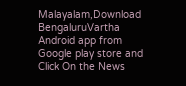Malayalam,Download BengaluruVartha Android app from Google play store and Click On the News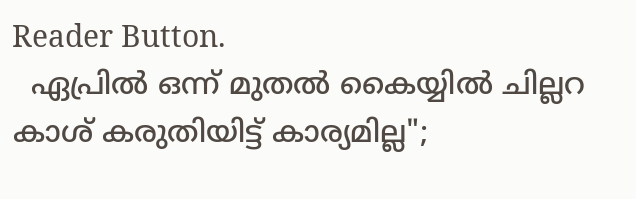Reader Button.
  ഏപ്രിൽ ഒന്ന് മുതൽ കൈയ്യിൽ ചില്ലറ കാശ് കരുതിയിട്ട് കാര്യമില്ല";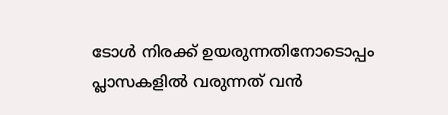ടോൾ നിരക്ക് ഉയരുന്നതിനോടൊപ്പം പ്ലാസകളിൽ വരുന്നത് വൻ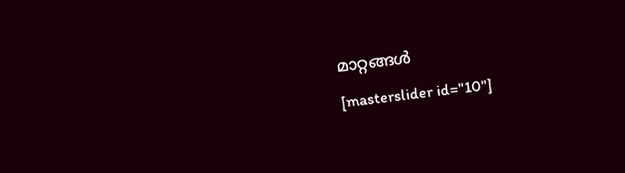മാറ്റങ്ങൾ
[masterslider id="10"]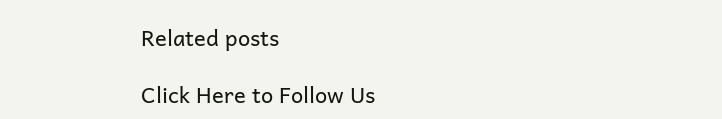Related posts

Click Here to Follow Us